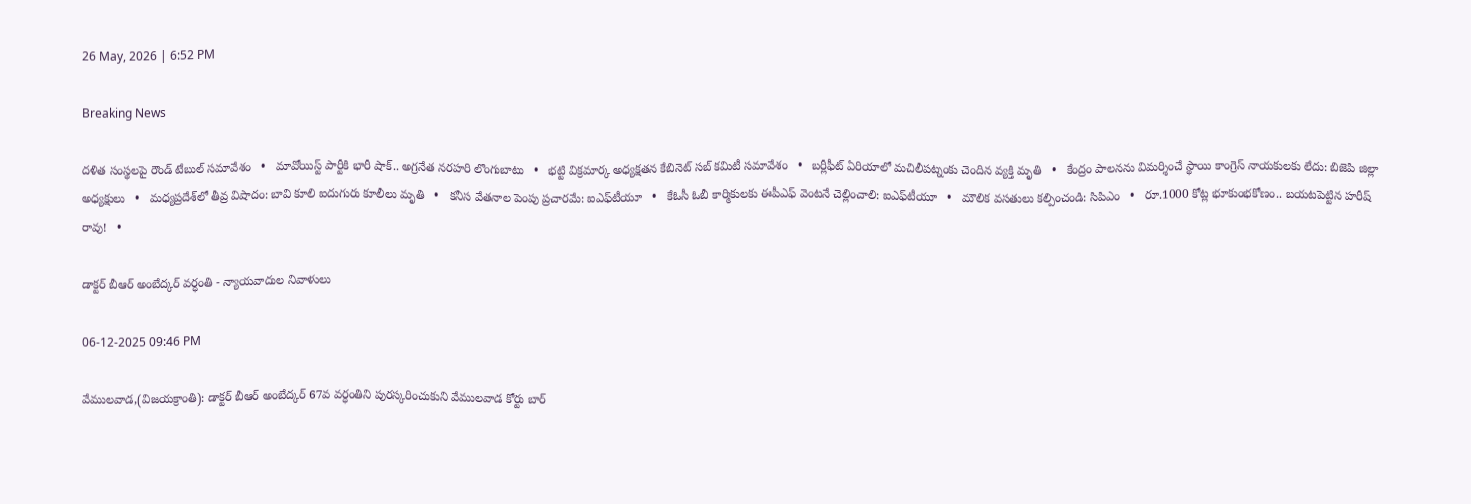26 May, 2026 | 6:52 PM

Breaking News

దళిత సంస్థలపై రౌండ్ టేబుల్ సమావేశం   •   మావోయిస్ట్ పార్టీకి భారీ షాక్.. అగ్రనేత నరహరి లొంగుబాటు   •   భట్టి విక్రమార్క అధ్యక్షతన కేబినెట్ సబ్ కమిటీ సమావేశం   •   బర్లీఫీట్ ఏరియాలో మచిలీపట్నంకు చెందిన వ్యక్తి మృతి   •   కేంద్రం పాలనను విమర్శించే స్థాయి కాంగ్రెస్ నాయకులకు లేదు: బిజెపి జిల్లా అధ్యక్షులు   •   మధ్యప్రదేశ్‌లో తీవ్ర విషాదం: బావి కూలి ఐదుగురు కూలీలు మృతి   •   కనీస వేతనాల పెంపు ప్రచారమే: ఐఎఫ్‌టీయూ   •   కేఓసీ ఓబీ కార్మికులకు ఈపీఎఫ్ వెంటనే చెల్లించాలి: ఐఎఫ్‌టీయూ   •   మౌలిక వసతులు కల్పించండి: సిపిఎం   •   రూ.1000 కోట్ల భూకుంభకోణం.. బయటపెట్టిన హరీష్ రావు!   •

డాక్టర్ బీఆర్ అంబేద్కర్ వర్ధంతి - న్యాయవాదుల నివాళులు

06-12-2025 09:46 PM

వేములవాడ,(విజయక్రాంతి): డాక్టర్ బీఆర్ అంబేద్కర్ 67వ వర్ధంతిని పురస్కరించుకుని వేములవాడ కోర్టు బార్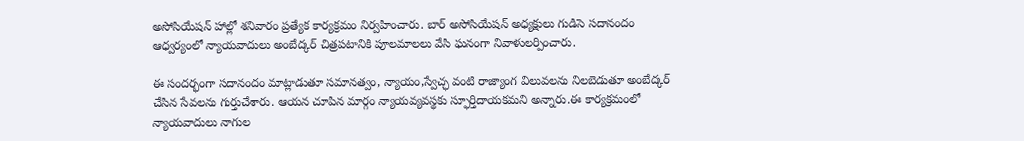అసోసియేషన్ హాల్లో శనివారం ప్రత్యేక కార్యక్రమం నిర్వహించారు. బార్ అసోసియేషన్ అధ్యక్షులు గుడిసె సదానందం ఆధ్వర్యంలో న్యాయవాదులు అంబేద్కర్ చిత్రపటానికి పూలమాలలు వేసి ఘనంగా నివాళులర్పించారు.

ఈ సందర్భంగా సదానందం మాట్లాడుతూ సమానత్వం, న్యాయం,స్వేచ్ఛ వంటి రాజ్యాంగ విలువలను నిలబెడుతూ అంబేద్కర్ చేసిన సేవలను గుర్తుచేశారు. ఆయన చూపిన మార్గం న్యాయవ్యవస్థకు స్ఫూర్తిదాయకమని అన్నారు.ఈ కార్యక్రమంలో న్యాయవాదులు నాగుల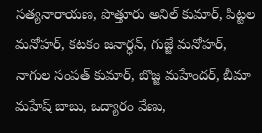సత్యనారాయణ, పొత్తూరు అనిల్ కుమార్, పిట్టల మనోహర్, కటకం జనార్ధన్, గుజ్జే మనోహర్, నాగుల సంపత్ కుమార్, బొజ్జ మహేందర్, బీమా మహేష్ బాబు, ఒద్యారం వేణు,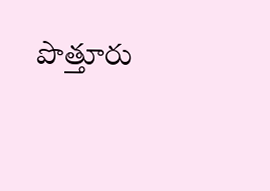పొత్తూరు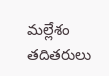మల్లేశం తదితరులు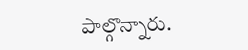పాల్గొన్నారు.